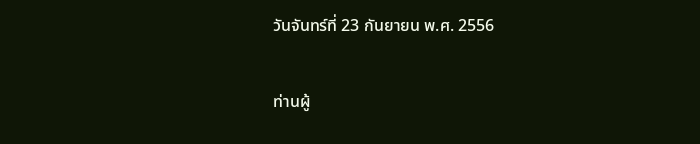วันจันทร์ที่ 23 กันยายน พ.ศ. 2556

ท่านผู้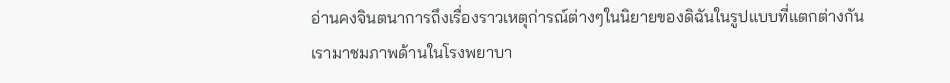อ่านคงจินตนาการถึงเรื่องราวเหตุก่ารณ์ต่างๆในนิยายของดิฉันในรูปแบบที่แตกต่างกัน
เรามาชมภาพด้านในโรงพยาบา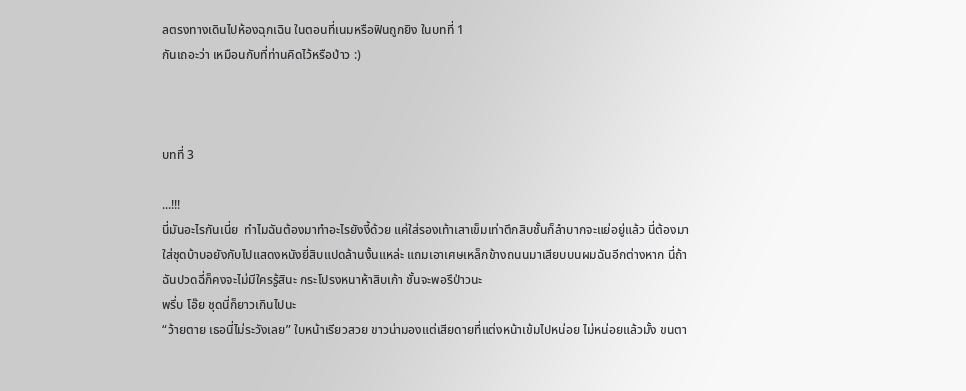ลตรงทางเดินไปห้องฉุกเฉิน ในตอนที่เนมหรือฟินถูกยิง ในบทที่ 1
กันเถอะว่า เหมือนกับที่ท่านคิดไว้หรือป่าว :)



บทที่ 3

...!!!
นี่มันอะไรกันเนี่ย  ทำไมฉันต้องมาทำอะไรยังงี้ด้วย แค่ใส่รองเท้าเสาเข็มเท่าตึกสิบชั้นก็ลำบากจะแย่อยู่แล้ว นี่ต้องมาใส่ชุดบ้าบอยังกับไปแสดงหนังยี่สิบแปดล้านงั้นแหล่ะ แถมเอาเศษเหล็กข้างถนนมาเสียบบนผมฉันอีกต่างหาก นี่ถ้าฉันปวดฉี่ก็คงจะไม่มีใครรู้สินะ กระโปรงหนาห้าสิบเก้า ชั้นจะพอรึป่าวนะ
พรึ่บ โอ๊ย ชุดนี่ก็ยาวเกินไปนะ
“ว้ายตาย เธอนี่ไม่ระวังเลย” ใบหน้าเรียวสวย ขาวน่ามองแต่เสียดายที่แต่งหน้าเข้มไปหน่อย ไม่หน่อยแล้วมั้ง ขนตา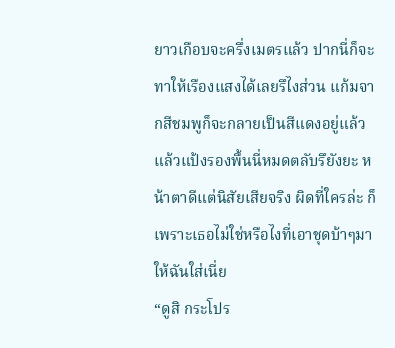ยาวเกือบจะครึ่งเมตรแล้ว ปากนี่ก็จะทาให้เรืองแสงได้เลยรึไงส่วน แก้มจากสีชมพูก็จะกลายเป็นสีแดงอยู่แล้ว แล้วแป้งรองพื้นนี่หมดตลับรึยังยะ หน้าตาดีแต่นิสัยเสียจริง ผิดที่ใครล่ะ ก็เพราะเธอไม่ใช่หรือไงที่เอาชุดบ้าๆมาให้ฉันใส่เนี่ย
“ดูสิ กระโปร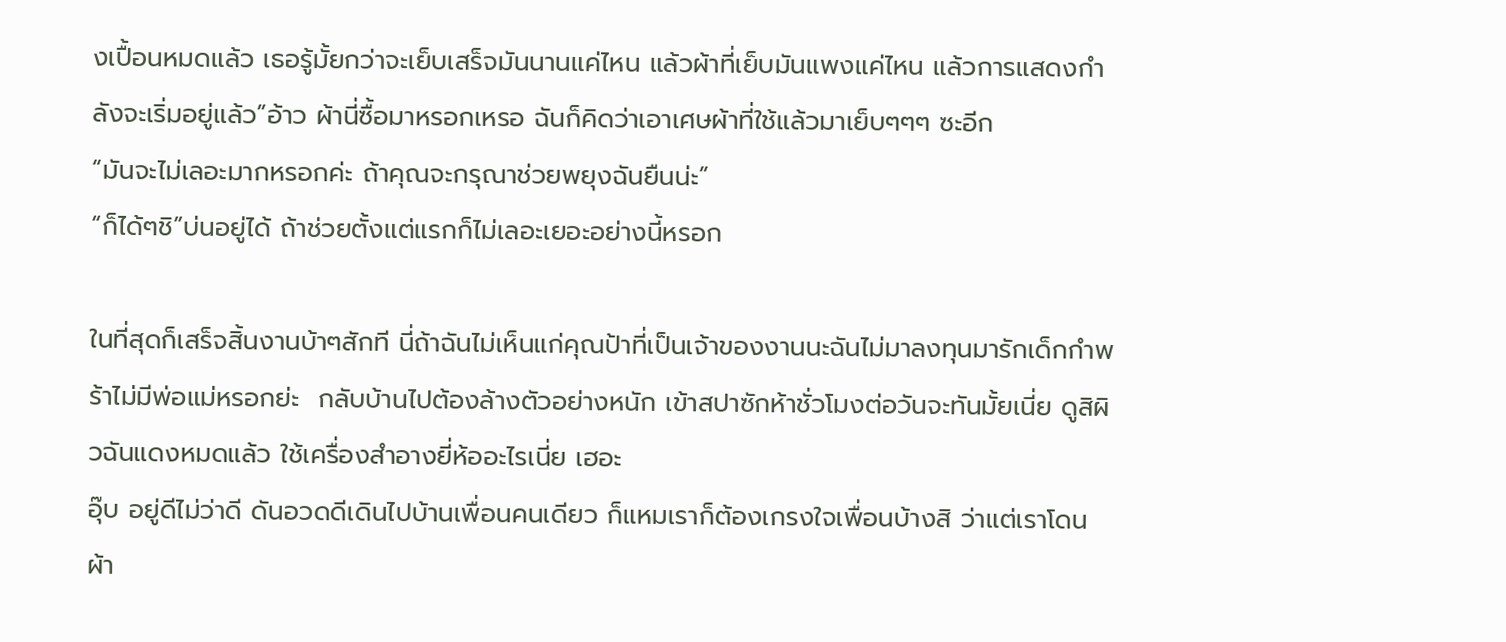งเปื้อนหมดแล้ว เธอรู้มั้ยกว่าจะเย็บเสร็จมันนานแค่ไหน แล้วผ้าที่เย็บมันแพงแค่ไหน แล้วการแสดงกำลังจะเริ่มอยู่แล้ว”อ้าว ผ้านี่ซื้อมาหรอกเหรอ ฉันก็คิดว่าเอาเศษผ้าที่ใช้แล้วมาเย็บๆๆๆ ซะอีก
“มันจะไม่เลอะมากหรอกค่ะ ถ้าคุณจะกรุณาช่วยพยุงฉันยืนน่ะ”
“ก็ได้ๆชิ”บ่นอยู่ได้ ถ้าช่วยตั้งแต่แรกก็ไม่เลอะเยอะอย่างนี้หรอก

ในที่สุดก็เสร็จสิ้นงานบ้าๆสักที นี่ถ้าฉันไม่เห็นแก่คุณป้าที่เป็นเจ้าของงานนะฉันไม่มาลงทุนมารักเด็กกำพร้าไม่มีพ่อแม่หรอกย่ะ  กลับบ้านไปต้องล้างตัวอย่างหนัก เข้าสปาซักห้าชั่วโมงต่อวันจะทันมั้ยเนี่ย ดูสิผิวฉันแดงหมดแล้ว ใช้เครื่องสำอางยี่ห้ออะไรเนี่ย เฮอะ
อุ๊บ อยู่ดีไม่ว่าดี ดันอวดดีเดินไปบ้านเพื่อนคนเดียว ก็แหมเราก็ต้องเกรงใจเพื่อนบ้างสิ ว่าแต่เราโดนผ้า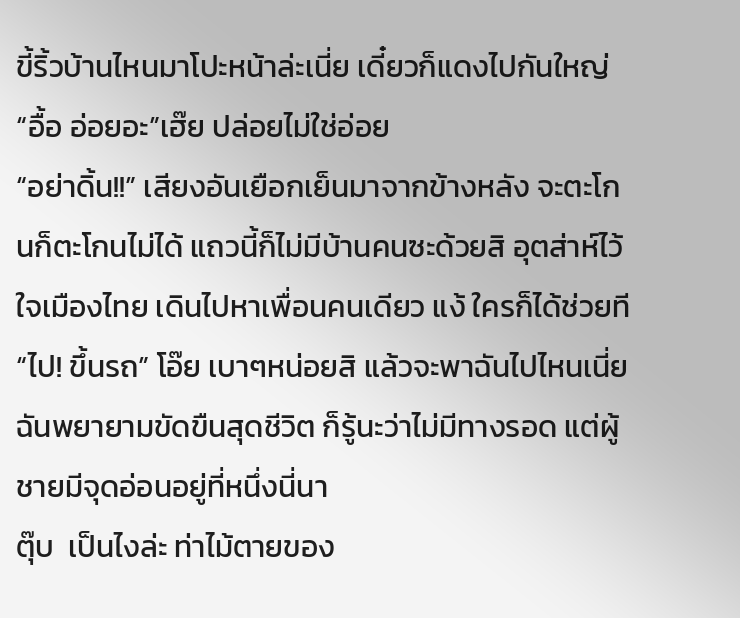ขี้ริ้วบ้านไหนมาโปะหน้าล่ะเนี่ย เดี๋ยวก็แดงไปกันใหญ่
“อื้อ อ่อยอะ”เฮ๊ย ปล่อยไม่ใช่อ่อย
“อย่าดิ้น!!” เสียงอันเยือกเย็นมาจากข้างหลัง จะตะโกนก็ตะโกนไม่ได้ แถวนี้ก็ไม่มีบ้านคนซะด้วยสิ อุตส่าห์ไว้ใจเมืองไทย เดินไปหาเพื่อนคนเดียว แง้ ใครก็ได้ช่วยที
“ไป! ขึ้นรถ” โอ๊ย เบาๆหน่อยสิ แล้วจะพาฉันไปไหนเนี่ย
ฉันพยายามขัดขืนสุดชีวิต ก็รู้นะว่าไม่มีทางรอด แต่ผู้ชายมีจุดอ่อนอยู่ที่หนึ่งนี่นา
ตุ๊บ  เป็นไงล่ะ ท่าไม้ตายของ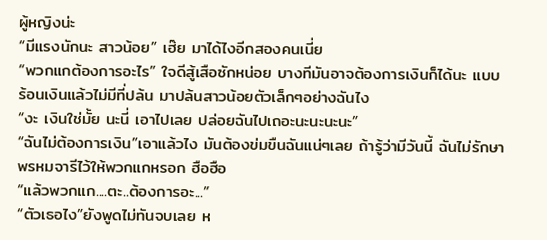ผู้หญิงน่ะ
“มีแรงนักนะ สาวน้อย” เฮ๊ย มาได้ไงอีกสองคนเนี่ย
“พวกแกต้องการอะไร” ใจดีสู้เสือซักหน่อย บางทีมันอาจต้องการเงินก็ได้นะ แบบร้อนเงินแล้วไม่มีที่ปล้น มาปล้นสาวน้อยตัวเล็กๆอย่างฉันไง
“งะ เงินใช่มั้ย นะนี่ เอาไปเลย ปล่อยฉันไปเถอะนะนะนะนะ”
“ฉันไม่ต้องการเงิน”เอาแล้วไง มันต้องข่มขืนฉันแน่ๆเลย ถ้ารู้ว่ามีวันนี้ ฉันไม่รักษาพรหมจารีไว้ให้พวกแกหรอก ฮือฮือ
“แล้วพวกแก....ตะ..ต้องการอะ...”
“ตัวเธอไง”ยังพูดไม่ทันจบเลย ห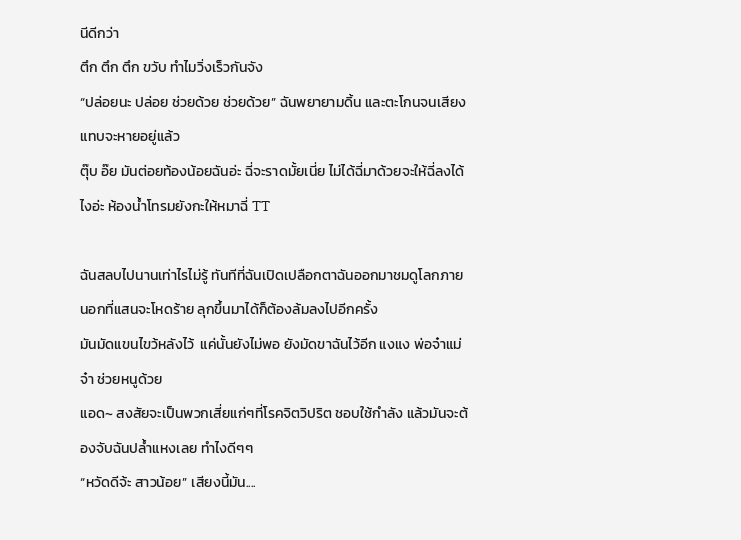นีดีกว่า
ตึก ตึก ตึก ขวับ ทำไมวิ่งเร็วกันจัง
“ปล่อยนะ ปล่อย ช่วยด้วย ช่วยด้วย” ฉันพยายามดิ้น และตะโกนจนเสียงแทบจะหายอยู่แล้ว
ตุ๊บ อ๊ย มันต่อยท้องน้อยฉันอ่ะ ฉี่จะราดมั้ยเนี่ย ไม่ได้ฉี่มาด้วยจะให้ฉี่ลงได้ไงอ่ะ ห้องน้ำโทรมยังกะให้หมาฉี่ TT

ฉันสลบไปนานเท่าไรไม่รู้ ทันทีที่ฉันเปิดเปลือกตาฉันออกมาชมดูโลกภายนอกที่แสนจะโหดร้าย ลุกขึ้นมาได้ก็ต้องล้มลงไปอีกครั้ง
มันมัดแขนไขว้หลังไว้  แค่นั้นยังไม่พอ ยังมัดขาฉันไว้อีก แงแง พ่อจ๋าแม่จ๋า ช่วยหนูด้วย
แอด~ สงสัยจะเป็นพวกเสี่ยแก่ๆที่โรคจิตวิปริต ชอบใช้กำลัง แล้วมันจะต้องจับฉันปล้ำแหงเลย ทำไงดีๆๆ
“หวัดดีจ้ะ สาวน้อย” เสียงนี้มัน....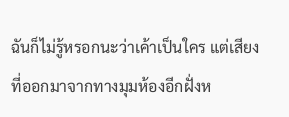ฉันก็ไม่รู้หรอกนะว่าเค้าเป็นใคร แต่เสียงที่ออกมาจากทางมุมห้องอีกฝั่งห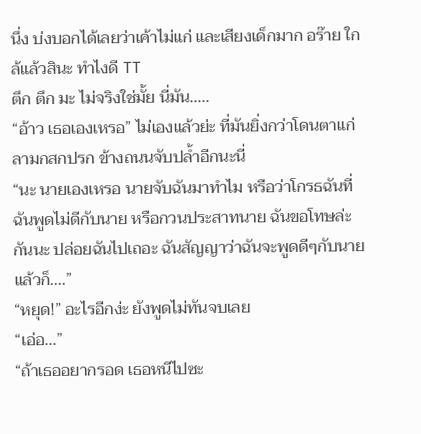นึ่ง บ่งบอกได้เลยว่าเค้าไม่แก่ และเสียงเด็กมาก อร๊าย ใกล้แล้วสินะ ทำไงดี TT
ตึก ตึก มะ ไม่จริงใช่มั้ย นี่มัน.....
“อ้าว เธอเองเหรอ” ไม่เองแล้วย่ะ ที่มันยิ่งกว่าโดนตาแก่ลามกสกปรก ข้างถนนจับปล้ำอีกนะนี่
“นะ นายเองเหรอ นายจับฉันมาทำไม หรือว่าโกรธฉันที่ฉันพูดไม่ดีกับนาย หรือกวนประสาทนาย ฉันขอโทษล่ะกันนะ ปล่อยฉันไปเถอะ ฉันสัญญาว่าฉันจะพูดดีๆกับนาย แล้วก็....”
“หยุด!” อะไรอีกง่ะ ยังพูดไม่ทันจบเลย
“เอ่อ...”
“ถ้าเธออยากรอด เธอหนีไปซะ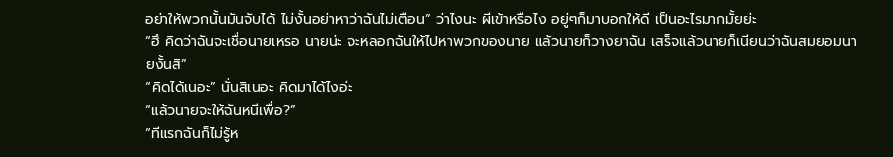อย่าให้พวกนั้นมันจับได้ ไม่งั้นอย่าหาว่าฉันไม่เตือน” ว่าไงนะ ผีเข้าหรือไง อยู่ๆก็มาบอกให้ดี เป็นอะไรมากมั้ยย่ะ
“ฮึ คิดว่าฉันจะเชื่อนายเหรอ นายน่ะ จะหลอกฉันให้ไปหาพวกของนาย แล้วนายก็วางยาฉัน เสร็จแล้วนายก็เนียนว่าฉันสมยอมนายงั้นสิ”
“คิดได้เนอะ” นั่นสิเนอะ คิดมาได้ไงอ่ะ
“แล้วนายจะให้ฉันหนีเพื่อ?”
“ทีแรกฉันก็ไม่รู้ห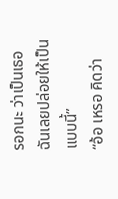รอกนะ ว่าเป็นเธอฉันเลยปล่อยให้เป็นแบบนี้”
“อ้อ เหรอ คิดว่า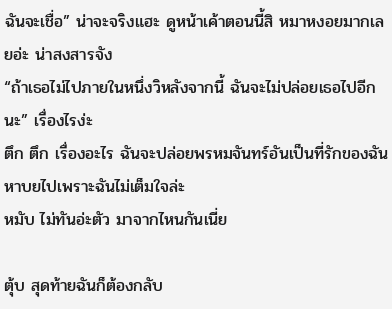ฉันจะเชื่อ” น่าจะจริงแฮะ ดูหน้าเค้าตอนนี้สิ หมาหงอยมากเลยอ่ะ น่าสงสารจัง
“ถ้าเธอไม่ไปภายในหนึ่งวิหลังจากนี้ ฉันจะไม่ปล่อยเธอไปอีกนะ” เรื่องไรง่ะ
ตึก ตึก เรื่องอะไร ฉันจะปล่อยพรหมจันทร์อันเป็นที่รักของฉันหาบยไปเพราะฉันไม่เต็มใจล่ะ
หมับ ไม่ทันอ่ะตัว มาจากไหนกันเนี่ย

ตุ้บ สุดท้ายฉันก็ต้องกลับ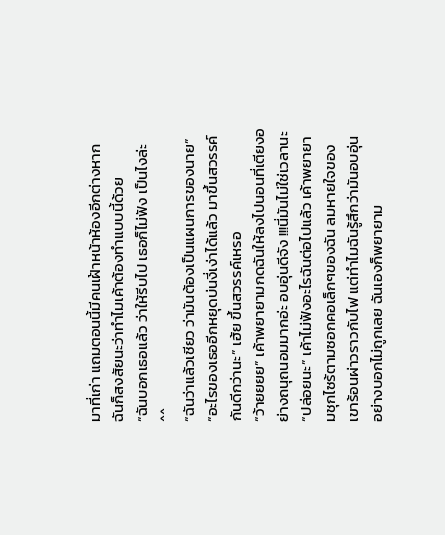มาที่เก่า แถมตอนนี้มีคนเฝ้าหน้าห้องอีกต่างหาก ฉันก็สงสัยนะว่าทำไมเค้าต้องทำแบบนี้ด้วย
“ฉันบอกเธอแล้ว ว่าให้รีบไป เธอก็ไม่ฟัง เป็นไงล่ะ ^^
“ฉันว่าแล้วเชียว ว่ามันต้องเป็นแผนการของนาย”
“อะไรของเธออีกหยุดบ่นงี่เง่าได้แล้ว มาขึ้นสวรรค์กันดีกว่านะ” เฮ้ย ขึ้นสวรรค์เหรอ
“ว้ายยยย” เค้าพยายามกดฉันให้ลงไปนอนที่เตียงอย่างถนุถนอมมากอ่ะ อบอุ่นดีจัง !!!นี่มันไม่ใช่เวลานะ
“ปล่อยนะ” เค้าไม่ฟังอะไรฉันต่อไปแล้ว เค้าพยายามชุกไซร้ตามซอกคอเล็กๆของฉัน ลมหายใจของเขาร้อนผ่าวราวกับไฟ แต่ทำไมฉันรู้สึกว่ามันอบอุ่นอย่างบอกไม่ถูกเลย ฉันเองก็พยายาม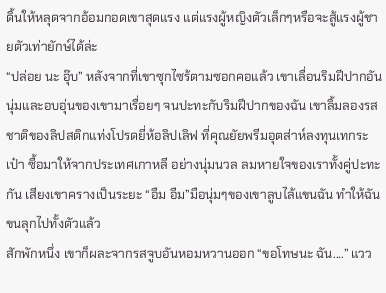ดิ้นให้หลุดจากอ้อมกอดเขาสุดแรง แต่แรงผู้หญิงตัวเล็กๆหรือจะสู้แรงผู้ชายตัวเท่ายักษ์ได้ล่ะ
“ปล่อย นะ อุ๊บ” หลังจากที่เขาซุกไซร้ตามซอกคอแล้ว เขาเลื่อนริมฝีปากอันนุ่มและอบอุ่นของเขามาเรื่อยๆ จนปะทะกับริมฝีปากของฉัน เขาลิ้มลองรสชาติของลิปสติกแท่งโปรดยี่ห้อลิปเลิฟ ที่คุณยัยพรีมอุตส่าห์ลงทุนเทกระเป๋า ซื้อมาให้จากประเทศเกาหลี อย่างนุ่มนวล ลมหายใจของเราทั้งคู่ปะทะกัน เสียงเขาครางเป็นระยะ “อืม อืม”มือนุ่มๆของเขาลูบไล้แขนฉัน ทำให้ฉันขนลุกไปทั้งตัวแล้ว
สักพักหนึ่ง เขาก็ผละจากรสจูบอันหอมหวานออก “ขอโทษนะ ฉัน....” แวว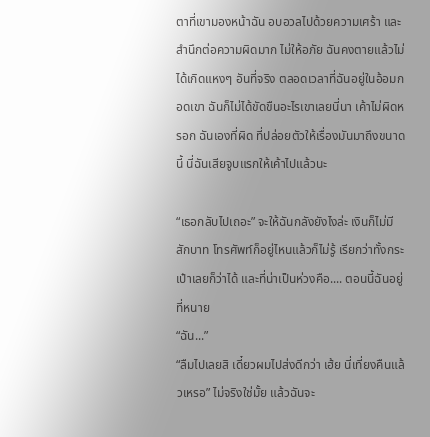ตาที่เขามองหน้าฉัน อบอวลไปด้วยความเศร้า และสำนึกต่อความผิดมาก ไม่ให้อภัย ฉันคงตายแล้วไม่ได้เกิดแหงๆ อันที่จริง ตลอดเวลาที่ฉันอยู่ในอ้อมกอดเขา ฉันก็ไม่ได้ขัดขืนอะไรเขาเลยนี่นา เค้าไม่ผิดหรอก ฉันเองที่ผิด ที่ปล่อยตัวให้เรื่องมันมาถึงขนาดนี้ นี่ฉันเสียจูบแรกให้เค้าไปแล้วนะ

“เธอกลับไปเถอะ” จะให้ฉันกลังยังไงล่ะ เงินก็ไม่มีสักบาท โทรศัพท์ก็อยู่ไหนแล้วก็ไม่รู้ เรียกว่าทั้งกระเป๋าเลยก็ว่าได้ และที่น่าเป็นห่วงคือ.... ตอนนี้ฉันอยู่ที่หนาย
“ฉัน...”
“ลืมไปเลยสิ เดี๋ยวผมไปส่งดีกว่า เฮ้ย นี่เที่ยงคืนแล้วเหรอ” ไม่จริงใช่มั้ย แล้วฉันจะ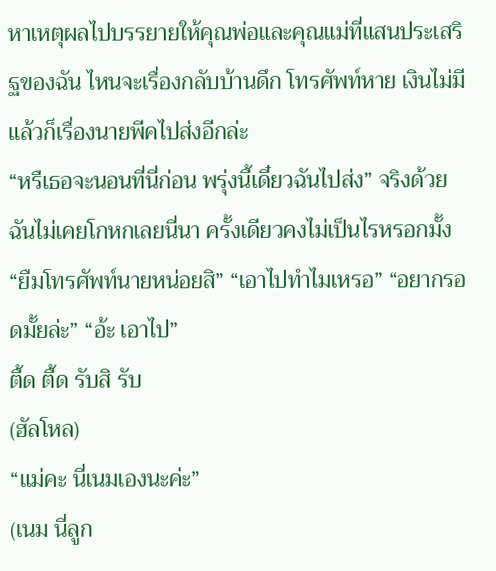หาเหตุผลไปบรรยายให้คุณพ่อและคุณแม่ที่แสนประเสริฐของฉัน ไหนจะเรื่องกลับบ้านดึก โทรศัพท์หาย เงินไม่มี แล้วก็เรื่องนายพีคไปส่งอีกล่ะ
“หรืเธอจะนอนที่นี่ก่อน พรุ่งนี้เดี๋ยวฉันไปส่ง” จริงด้วย ฉันไม่เคยโกหกเลยนี่นา ครั้งเดียวคงไม่เป็นไรหรอกมั้ง
“ยืมโทรศัพท์นายหน่อยสิ” “เอาไปทำไมเหรอ” “อยากรอดมั้ยล่ะ” “อ้ะ เอาไป”
ตื้ด ตื้ด รับสิ รับ
(ฮัลโหล)
“แม่คะ นี่เนมเองนะค่ะ”
(เนม นี่ลูก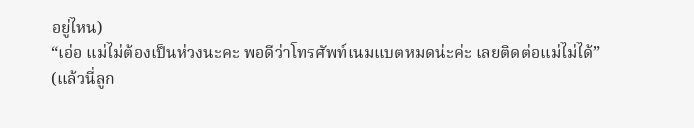อยู่ไหน)
“เอ่อ แม่ไม่ต้องเป็นห่วงนะคะ พอดีว่าโทรศัพท์เนมแบตหมดน่ะค่ะ เลยติดต่อแม่ไม่ได้”
(แล้วนี่ลูก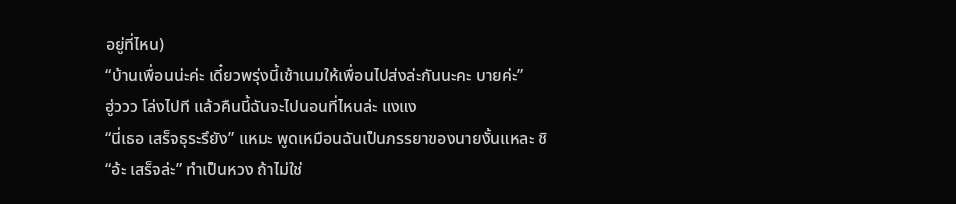อยู่ที่ไหน)
“บ้านเพื่อนน่ะค่ะ เดี๋ยวพรุ่งนี้เช้าเนมให้เพื่อนไปส่งล่ะกันนะคะ บายค่ะ”
ฮู่ววว โล่งไปที แล้วคืนนี้ฉันจะไปนอนที่ไหนล่ะ แงแง
“นี่เธอ เสร็จธุระรึยัง” แหมะ พูดเหมือนฉันเป็นภรรยาของนายงั้นแหละ ชิ
“อ้ะ เสร็จล่ะ” ทำเป็นหวง ถ้าไม่ใช่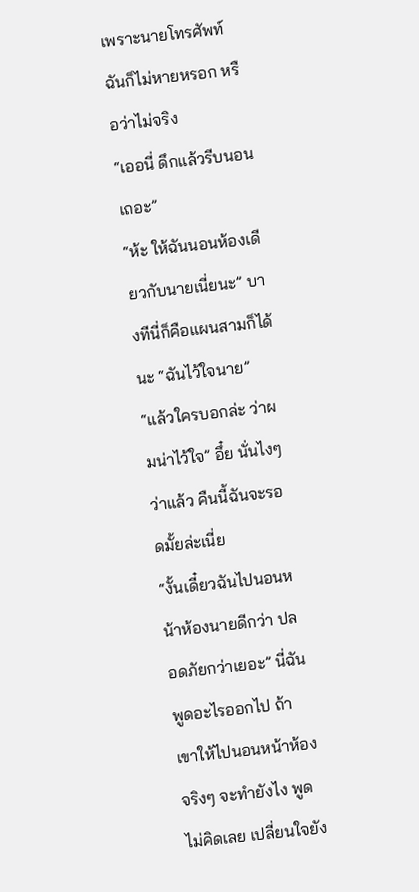เพราะนายโทรศัพท์ฉันก็ไม่หายหรอก หรือว่าไม่จริง
“เออนี่ ดึกแล้วรีบนอนเถอะ”
“ห้ะ ให้ฉันนอนห้องเดียวกับนายเนี่ยนะ” บางทีนี่ก็คือแผนสามก็ได้นะ “ฉันไว้ใจนาย”
“แล้วใครบอกล่ะ ว่าผมน่าไว้ใจ” อึ๋ย นั่นไงๆว่าแล้ว คืนนี้ฉันจะรอดมั้ยล่ะเนี่ย
“งั้นเดี๋ยวฉันไปนอนหน้าห้องนายดีกว่า ปลอดภัยกว่าเยอะ” นี่ฉันพูดอะไรออกไป ถ้าเขาให้ไปนอนหน้าห้องจริงๆ จะทำยังไง พูดไม่คิดเลย เปลี่ยนใจยัง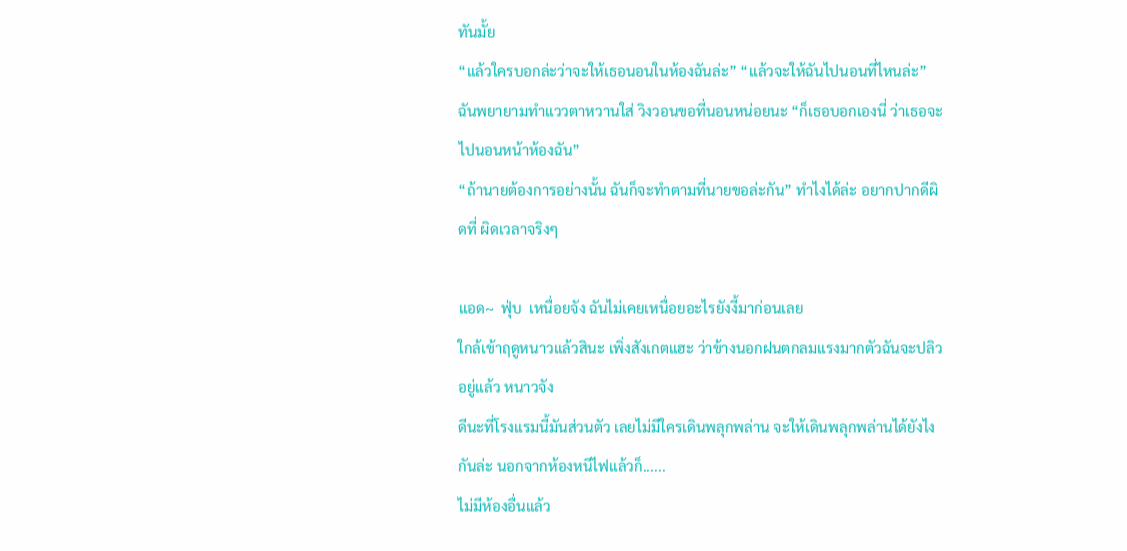ทันมั้ย
“แล้วใครบอกล่ะว่าจะให้เธอนอนในห้องฉันล่ะ” “แล้วจะให้ฉันไปนอนที่ไหนล่ะ” ฉันพยายามทำแววตาหวานใส่ วิงวอนขอที่นอนหน่อยนะ “ก็เธอบอกเองนี่ ว่าเธอจะไปนอนหน้าห้องฉัน”
“ถ้านายต้องการอย่างนั้น ฉันก็จะทำตามที่นายขอล่ะกัน” ทำไงได้ล่ะ อยากปากดีผิดที่ ผิดเวลาจริงๆ

แอด~  ฟุ่บ  เหนื่อยจัง ฉันไม่เคยเหนื่อยอะไรยังงี้มาก่อนเลย
ใกล้เข้าฤดูหนาวแล้วสินะ เพิ่งสังเกตแฮะ ว่าข้างนอกฝนตกลมแรงมากตัวฉันจะปลิวอยู่แล้ว หนาวจัง
ดีนะที่โรงแรมนี้มันส่วนตัว เลยไม่มีใครเดินพลุกพล่าน จะให้เดินพลุกพล่านได้ยังไงกันล่ะ นอกจากห้องหนีไฟแล้วก็......
ไม่มีห้องอื่นแล้ว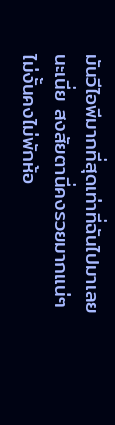มันวีไอพีมากที่สุดเท่าที่ฉันไปมาเลยนะเนี่ย สงสัยตานี่คงรวยมากแน่ๆไม่งั้นคงไม่พักห้อ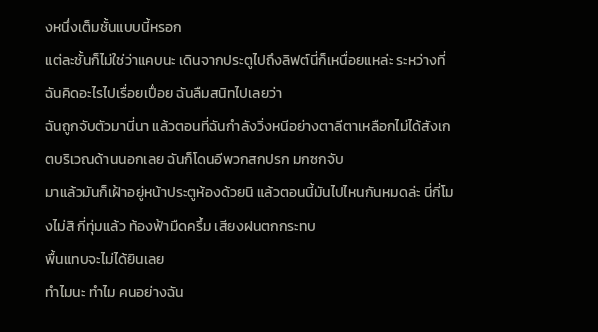งหนึ่งเต็มชั้นแบบนี้หรอก
แต่ละชั้นก็ไม่ใช่ว่าแคบนะ เดินจากประตูไปถึงลิฟต์นี่ก็เหนื่อยแหล่ะ ระหว่างที่ฉันคิดอะไรไปเรื่อยเปื่อย ฉันลืมสนิทไปเลยว่า
ฉันถูกจับตัวมานี่นา แล้วตอนที่ฉันกำลังวิ่งหนีอย่างตาลีตาเหลือกไม่ได้สังเกตบริเวณด้านนอกเลย ฉันก็โดนอีพวกสกปรก มกซกจับ
มาแล้วมันก็เฝ้าอยู่หน้าประตูห้องด้วยนิ แล้วตอนนี้มันไปไหนกันหมดล่ะ นี่กี่โมงไม่สิ กี่ทุ่มแล้ว ท้องฟ้ามืดครึ้ม เสียงฝนตกกระทบ
พื้นแทบจะไม่ได้ยินเลย
ทำไมนะ ทำไม คนอย่างฉัน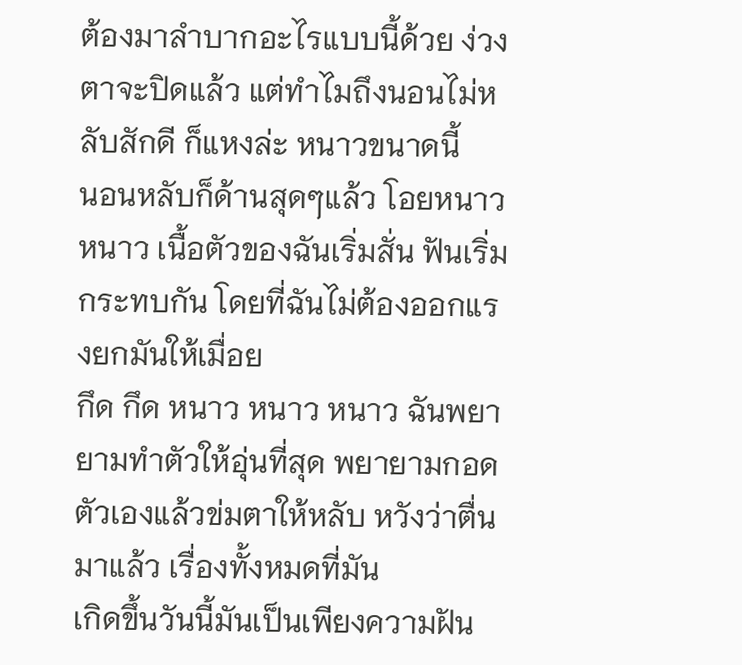ต้องมาลำบากอะไรแบบนี้ด้วย ง่วงตาจะปิดแล้ว แต่ทำไมถึงนอนไม่หลับสักดี ก็แหงล่ะ หนาวขนาดนี้
นอนหลับก็ด้านสุดๆแล้ว โอยหนาว หนาว เนื้อตัวของฉันเริ่มสั่น ฟันเริ่มกระทบกัน โดยที่ฉันไม่ต้องออกแรงยกมันให้เมื่อย
กึด กึด หนาว หนาว หนาว ฉันพยายามทำตัวให้อุ่นที่สุด พยายามกอดตัวเองแล้วข่มตาให้หลับ หวังว่าตื่นมาแล้ว เรื่องทั้งหมดที่มัน
เกิดขึ้นวันนี้มันเป็นเพียงความฝัน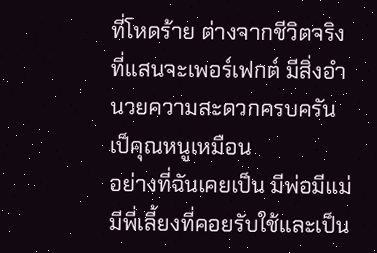ที่โหดร้าย ต่างจากชีวิตจริงที่แสนจะเพอร์เฟกต์ มีสิ่งอำนวยความสะดวกครบครัน เป็คุณหนูเหมือน
อย่างที่ฉันเคยเป็น มีพ่อมีแม่มีพี่เลี้ยงที่คอยรับใช้และเป็น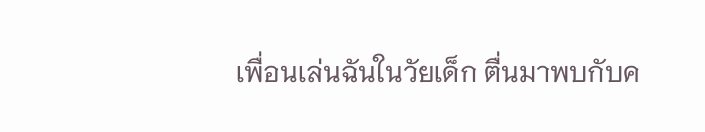เพื่อนเล่นฉันในวัยเด็ก ตื่นมาพบกับค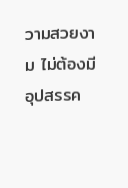วามสวยงาม ไม่ต้องมีอุปสรรค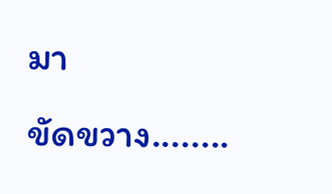มา
ขัดขวาง........